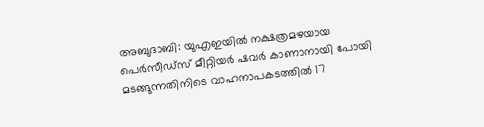അബുദാബി: യുഎഇയിൽ നക്ഷത്രമഴയായ പെർസീഡ്സ് മീറ്റിയർ ഷവർ കാണാനായി പോയി മടങ്ങുന്നതിനിടെ വാഹനാപകടത്തിൽ 17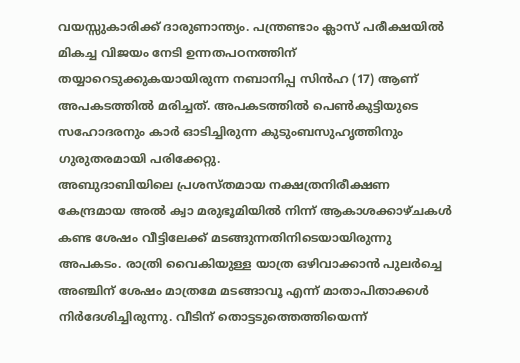വയസ്സുകാരിക്ക് ദാരുണാന്ത്യം. പന്ത്രണ്ടാം ക്ലാസ് പരീക്ഷയിൽ മികച്ച വിജയം നേടി ഉന്നതപഠനത്തിന് തയ്യാറെടുക്കുകയായിരുന്ന നബാനിപ്പ സിൻഹ (17) ആണ് അപകടത്തിൽ മരിച്ചത്. അപകടത്തിൽ പെൺകുട്ടിയുടെ സഹോദരനും കാർ ഓടിച്ചിരുന്ന കുടുംബസുഹൃത്തിനും ഗുരുതരമായി പരിക്കേറ്റു.
അബുദാബിയിലെ പ്രശസ്തമായ നക്ഷത്രനിരീക്ഷണ കേന്ദ്രമായ അൽ ക്വാ മരുഭൂമിയിൽ നിന്ന് ആകാശക്കാഴ്ചകൾ കണ്ട ശേഷം വീട്ടിലേക്ക് മടങ്ങുന്നതിനിടെയായിരുന്നു അപകടം. രാത്രി വൈകിയുള്ള യാത്ര ഒഴിവാക്കാൻ പുലർച്ചെ അഞ്ചിന് ശേഷം മാത്രമേ മടങ്ങാവൂ എന്ന് മാതാപിതാക്കൾ നിർദേശിച്ചിരുന്നു. വീടിന് തൊട്ടടുത്തെത്തിയെന്ന്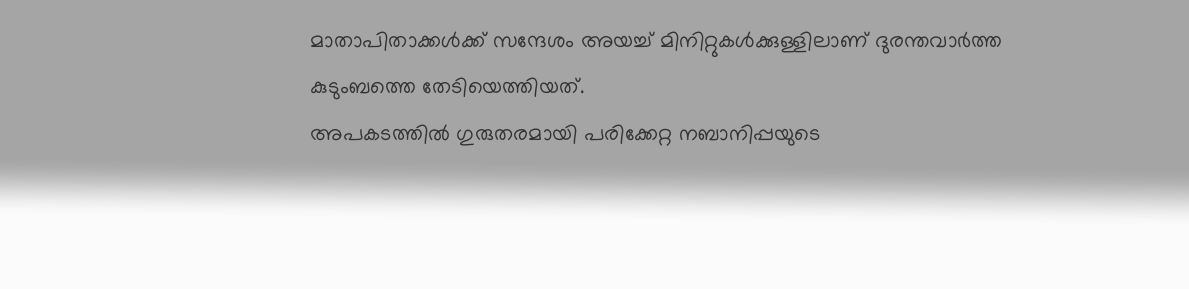മാതാപിതാക്കൾക്ക് സന്ദേശം അയച്ച് മിനിറ്റുകൾക്കുള്ളിലാണ് ദുരന്തവാർത്ത കുടുംബത്തെ തേടിയെത്തിയത്.
അപകടത്തിൽ ഗുരുതരമായി പരിക്കേറ്റ നബാനിപ്പയുടെ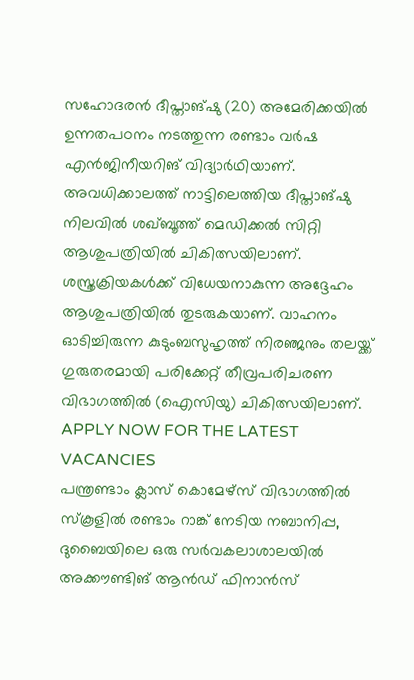സഹോദരൻ ദീപ്താങ്ഷു (20) അമേരിക്കയിൽ ഉന്നതപഠനം നടത്തുന്ന രണ്ടാം വർഷ എൻജിനീയറിങ് വിദ്യാർഥിയാണ്. അവധിക്കാലത്ത് നാട്ടിലെത്തിയ ദീപ്താങ്ഷു നിലവിൽ ശഖ്ബൂത്ത് മെഡിക്കൽ സിറ്റി ആശുപത്രിയിൽ ചികിത്സയിലാണ്. ശസ്ത്രക്രിയകൾക്ക് വിധേയനാകുന്ന അദ്ദേഹം ആശുപത്രിയിൽ തുടരുകയാണ്. വാഹനം ഓടിച്ചിരുന്ന കുടുംബസുഹൃത്ത് നിരഞ്ജനും തലയ്ക്ക് ഗുരുതരമായി പരിക്കേറ്റ് തീവ്രപരിചരണ വിഭാഗത്തിൽ (ഐസിയു) ചികിത്സയിലാണ്.
APPLY NOW FOR THE LATEST VACANCIES
പന്ത്രണ്ടാം ക്ലാസ് കൊമേഴ്സ് വിഭാഗത്തിൽ സ്കൂളിൽ രണ്ടാം റാങ്ക് നേടിയ നബാനിപ്പ, ദുബൈയിലെ ഒരു സർവകലാശാലയിൽ അക്കൗണ്ടിങ് ആൻഡ് ഫിനാൻസ്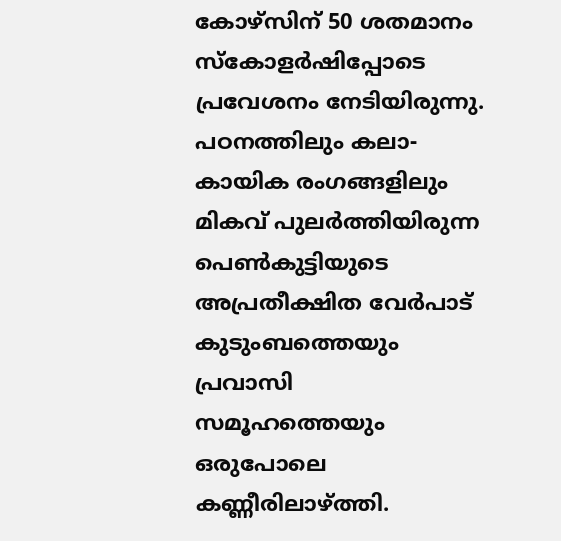കോഴ്സിന് 50 ശതമാനം സ്കോളർഷിപ്പോടെ പ്രവേശനം നേടിയിരുന്നു. പഠനത്തിലും കലാ-കായിക രംഗങ്ങളിലും മികവ് പുലർത്തിയിരുന്ന പെൺകുട്ടിയുടെ അപ്രതീക്ഷിത വേർപാട് കുടുംബത്തെയും പ്രവാസി സമൂഹത്തെയും ഒരുപോലെ കണ്ണീരിലാഴ്ത്തി.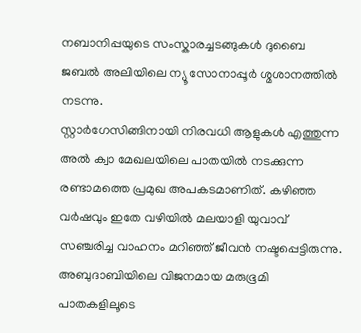നബാനിപ്പയുടെ സംസ്കാരച്ചടങ്ങുകൾ ദുബൈ ജബൽ അലിയിലെ ന്യൂ സോനാപ്പൂർ ശ്മശാനത്തിൽ നടന്നു.
സ്റ്റാർഗേസിങ്ങിനായി നിരവധി ആളുകൾ എത്തുന്ന അൽ ക്വാ മേഖലയിലെ പാതയിൽ നടക്കുന്ന രണ്ടാമത്തെ പ്രമുഖ അപകടമാണിത്. കഴിഞ്ഞ വർഷവും ഇതേ വഴിയിൽ മലയാളി യുവാവ് സഞ്ചരിച്ച വാഹനം മറിഞ്ഞ് ജീവൻ നഷ്ടപ്പെട്ടിരുന്നു.
അബുദാബിയിലെ വിജനമായ മരുഭൂമി പാതകളിലൂടെ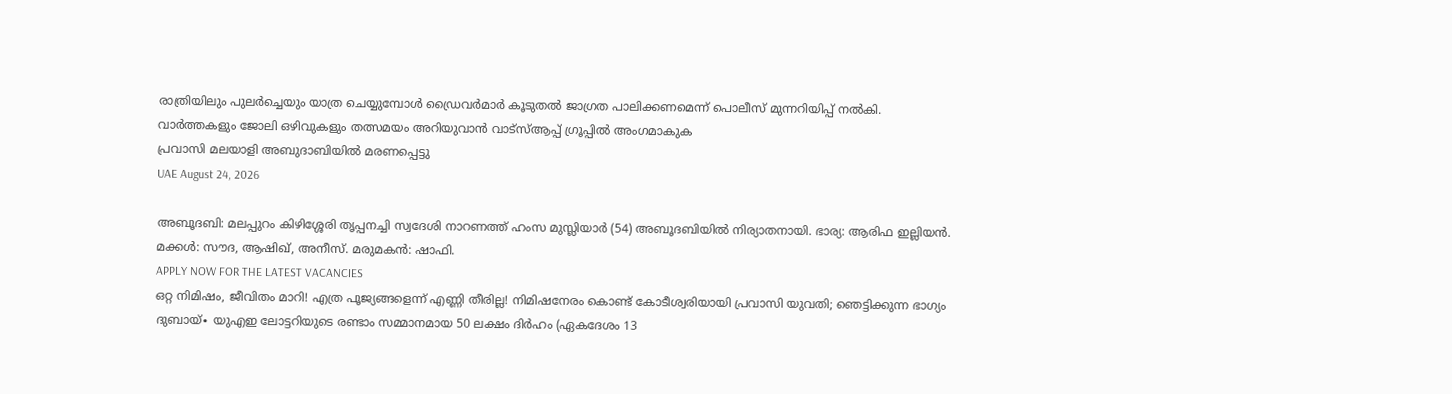രാത്രിയിലും പുലർച്ചെയും യാത്ര ചെയ്യുമ്പോൾ ഡ്രൈവർമാർ കൂടുതൽ ജാഗ്രത പാലിക്കണമെന്ന് പൊലീസ് മുന്നറിയിപ്പ് നൽകി.
വാർത്തകളും ജോലി ഒഴിവുകളും തത്സമയം അറിയുവാൻ വാട്സ്ആപ്പ് ഗ്രൂപ്പിൽ അംഗമാകുക
പ്രവാസി മലയാളി അബുദാബിയിൽ മരണപ്പെട്ടു
UAE August 24, 2026

അബൂദബി: മലപ്പുറം കിഴിശ്ശേരി തൃപ്പനച്ചി സ്വദേശി നാറണത്ത് ഹംസ മുസ്ലിയാർ (54) അബൂദബിയിൽ നിര്യാതനായി. ഭാര്യ: ആരിഫ ഇല്ലിയൻ. മക്കൾ: സൗദ, ആഷിഖ്, അനീസ്. മരുമകൻ: ഷാഫി.
APPLY NOW FOR THE LATEST VACANCIES
ഒറ്റ നിമിഷം, ജീവിതം മാറി! എത്ര പൂജ്യങ്ങളെന്ന് എണ്ണി തീരില്ല! നിമിഷനേരം കൊണ്ട് കോടീശ്വരിയായി പ്രവാസി യുവതി; ഞെട്ടിക്കുന്ന ഭാഗ്യം
ദുബായ്∙ യുഎഇ ലോട്ടറിയുടെ രണ്ടാം സമ്മാനമായ 50 ലക്ഷം ദിർഹം (ഏകദേശം 13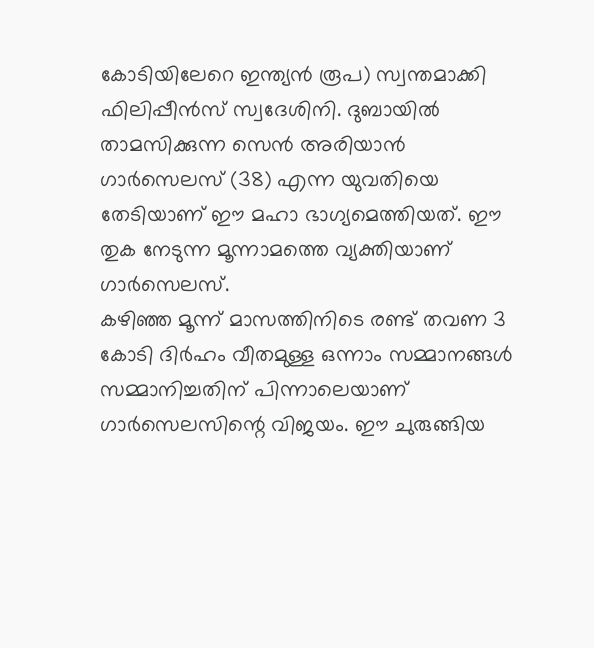കോടിയിലേറെ ഇന്ത്യൻ രൂപ) സ്വന്തമാക്കി ഫിലിപ്പീൻസ് സ്വദേശിനി. ദുബായിൽ താമസിക്കുന്ന സെൻ അരിയാൻ ഗാർസെലസ് (38) എന്ന യുവതിയെ തേടിയാണ് ഈ മഹാ ഭാഗ്യമെത്തിയത്. ഈ തുക നേടുന്ന മൂന്നാമത്തെ വ്യക്തിയാണ് ഗാർസെലസ്.
കഴിഞ്ഞ മൂന്ന് മാസത്തിനിടെ രണ്ട് തവണ 3 കോടി ദിർഹം വീതമുള്ള ഒന്നാം സമ്മാനങ്ങൾ സമ്മാനിച്ചതിന് പിന്നാലെയാണ് ഗാർസെലസിന്റെ വിജയം. ഈ ചുരുങ്ങിയ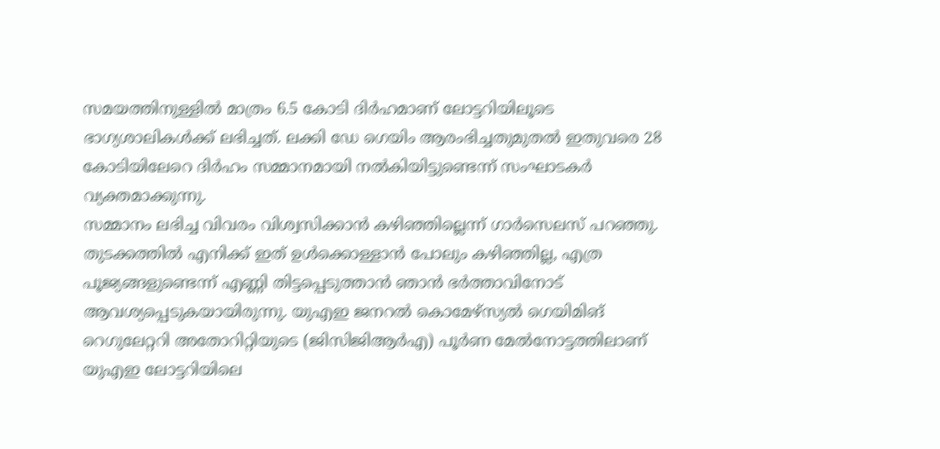സമയത്തിനുള്ളിൽ മാത്രം 6.5 കോടി ദിർഹമാണ് ലോട്ടറിയിലൂടെ ഭാഗ്യശാലികൾക്ക് ലഭിച്ചത്. ലക്കി ഡേ ഗെയിം ആരംഭിച്ചതുമുതൽ ഇതുവരെ 28 കോടിയിലേറെ ദിർഹം സമ്മാനമായി നൽകിയിട്ടുണ്ടെന്ന് സംഘാടകർ വ്യക്തമാക്കുന്നു.
സമ്മാനം ലഭിച്ച വിവരം വിശ്വസിക്കാൻ കഴിഞ്ഞില്ലെന്ന് ഗാർസെലസ് പറഞ്ഞു. തുടക്കത്തിൽ എനിക്ക് ഇത് ഉൾക്കൊള്ളാൻ പോലും കഴിഞ്ഞില്ല, എത്ര പൂജ്യങ്ങളുണ്ടെന്ന് എണ്ണി തിട്ടപ്പെടുത്താൻ ഞാൻ ഭർത്താവിനോട് ആവശ്യപ്പെടുകയായിരുന്നു. യുഎഇ ജനറൽ കൊമേഴ്സ്യൽ ഗെയിമിങ് റെഗുലേറ്ററി അതോറിറ്റിയുടെ (ജിസിജിആർഎ) പൂർണ മേൽനോട്ടത്തിലാണ് യുഎഇ ലോട്ടറിയിലെ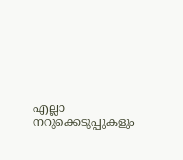എല്ലാ നറുക്കെടുപ്പുകളും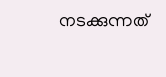നടക്കുന്നത്